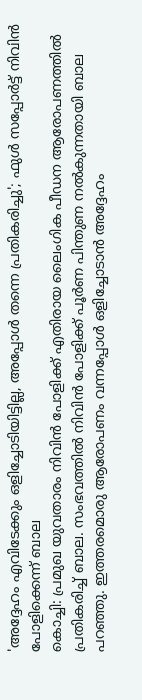'അദ്ദേഹം എവിടേക്കും ഒളിച്ചോടിയിട്ടില്ല, അപ്പോൾ തന്നെ പ്രതികരിച്ചു'; ഫുൾ സപ്പോർട്ട് നിവിൻ പോളിക്കെന്ന് ബാല
കൊച്ചി: പ്രമുഖ യുവതാരം നിവിൻ പോളിക്ക് എതിരായ ലൈംഗിക പീഡന ആരോപണത്തിൽ പ്രതികരിച്ച് ബാല. സംഭവത്തിൽ നിവിൻ പോളിക്ക് പൂർണ പിന്തുണ നൽകുന്നതായി ബാല പറഞ്ഞു. ഇത്തരമൊരു ആരോപണം വന്നപ്പോൾ ഒളിച്ചോടാൻ അദ്ദേഹം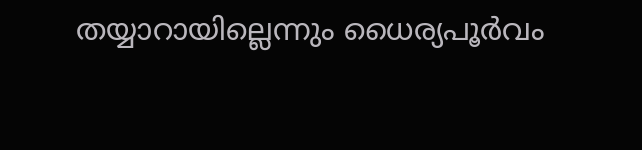തയ്യാറായില്ലെന്നും ധൈര്യപൂർവം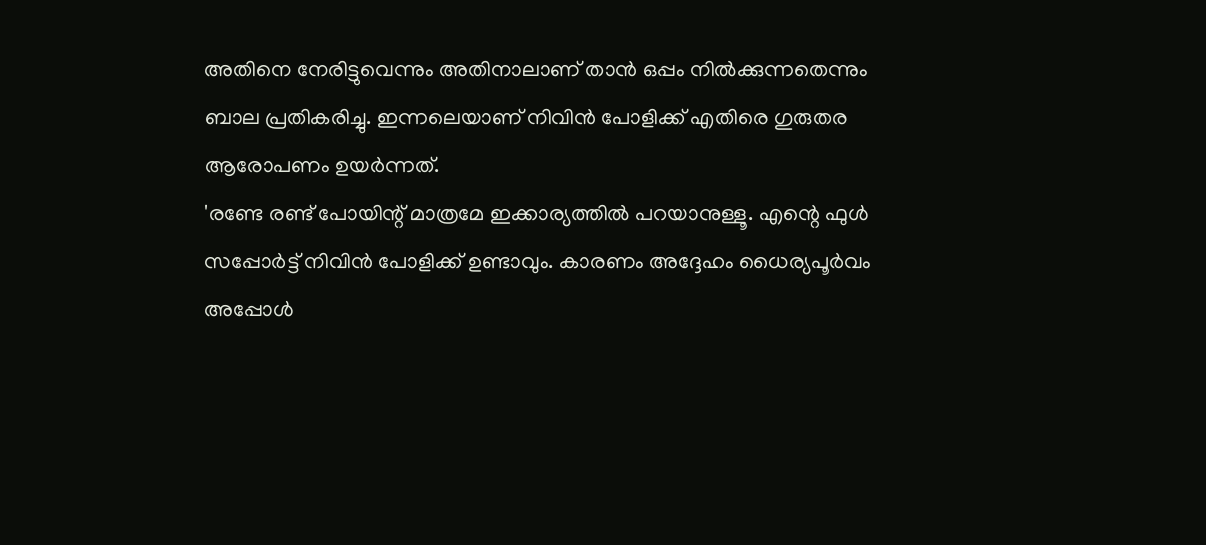അതിനെ നേരിട്ടുവെന്നും അതിനാലാണ് താൻ ഒപ്പം നിൽക്കുന്നതെന്നും ബാല പ്രതികരിച്ചു. ഇന്നലെയാണ് നിവിൻ പോളിക്ക് എതിരെ ഗുരുതര ആരോപണം ഉയർന്നത്.
'രണ്ടേ രണ്ട് പോയിന്റ് മാത്രമേ ഇക്കാര്യത്തിൽ പറയാനുള്ളൂ. എന്റെ ഫുൾ സപ്പോർട്ട് നിവിൻ പോളിക്ക് ഉണ്ടാവും. കാരണം അദ്ദേഹം ധൈര്യപൂർവം അപ്പോൾ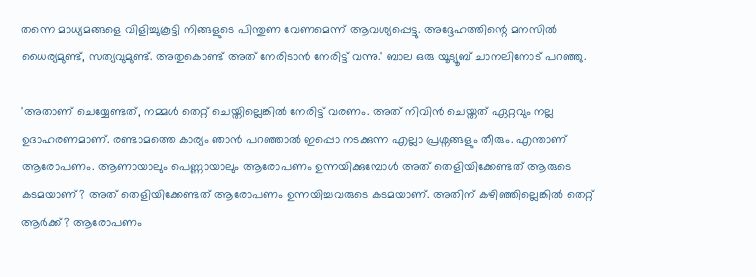തന്നെ മാധ്യമങ്ങളെ വിളിച്ചുകൂട്ടി നിങ്ങളുടെ പിന്തുണ വേണമെന്ന് ആവശ്യപ്പെട്ടു. അദ്ദേഹത്തിന്റെ മനസിൽ ധൈര്യമുണ്ട്, സത്യവുമുണ്ട്. അതുകൊണ്ട് അത് നേരിടാൻ നേരിട്ട് വന്നു.' ബാല ഒരു യൂട്യൂബ് ചാനലിനോട് പറഞ്ഞു.

'അതാണ് ചെയ്യേണ്ടത്, നമ്മൾ തെറ്റ് ചെയ്തില്ലെങ്കിൽ നേരിട്ട് വരണം. അത് നിവിൻ ചെയ്തത് ഏറ്റവും നല്ല ഉദാഹരണമാണ്. രണ്ടാമത്തെ കാര്യം ഞാൻ പറഞ്ഞാൽ ഇപ്പൊ നടക്കുന്ന എല്ലാ പ്രശ്നങ്ങളും തീരും. എന്താണ് ആരോപണം. ആണായാലും പെണ്ണായാലും ആരോപണം ഉന്നയിക്കുമ്പോൾ അത് തെളിയിക്കേണ്ടത് ആരുടെ കടമയാണ്? അത് തെളിയിക്കേണ്ടത് ആരോപണം ഉന്നയിച്ചവരുടെ കടമയാണ്. അതിന് കഴിഞ്ഞില്ലെങ്കിൽ തെറ്റ് ആർക്ക്? ആരോപണം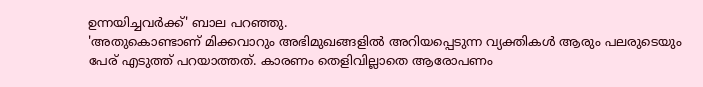ഉന്നയിച്ചവർക്ക്' ബാല പറഞ്ഞു.
'അതുകൊണ്ടാണ് മിക്കവാറും അഭിമുഖങ്ങളിൽ അറിയപ്പെടുന്ന വ്യക്തികൾ ആരും പലരുടെയും പേര് എടുത്ത് പറയാത്തത്. കാരണം തെളിവില്ലാതെ ആരോപണം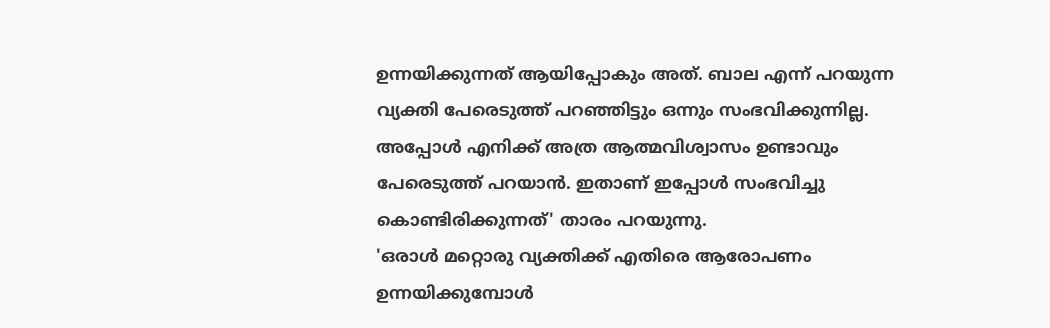ഉന്നയിക്കുന്നത് ആയിപ്പോകും അത്. ബാല എന്ന് പറയുന്ന വ്യക്തി പേരെടുത്ത് പറഞ്ഞിട്ടും ഒന്നും സംഭവിക്കുന്നില്ല. അപ്പോൾ എനിക്ക് അത്ര ആത്മവിശ്വാസം ഉണ്ടാവും പേരെടുത്ത് പറയാൻ. ഇതാണ് ഇപ്പോൾ സംഭവിച്ചു കൊണ്ടിരിക്കുന്നത്' താരം പറയുന്നു.
'ഒരാൾ മറ്റൊരു വ്യക്തിക്ക് എതിരെ ആരോപണം ഉന്നയിക്കുമ്പോൾ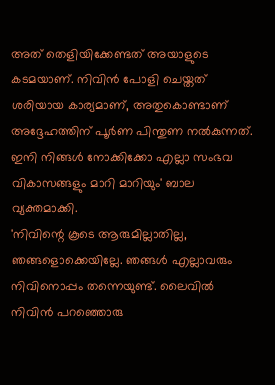അത് തെളിയിക്കേണ്ടത് അയാളുടെ കടമയാണ്. നിവിൻ പോളി ചെയ്തത് ശരിയായ കാര്യമാണ്, അതുകൊണ്ടാണ് അദ്ദേഹത്തിന് പൂർണ പിന്തുണ നൽകുന്നത്. ഇനി നിങ്ങൾ നോക്കിക്കോ എല്ലാ സംഭവ വികാസങ്ങളും മാറി മാറിയും' ബാല വ്യക്തമാക്കി.
'നിവിന്റെ കൂടെ ആരുമില്ലാതില്ല, ഞങ്ങളൊക്കെയില്ലേ. ഞങ്ങൾ എല്ലാവരും നിവിനൊപ്പം തന്നെയുണ്ട്. ലൈവിൽ നിവിൻ പറഞ്ഞൊരു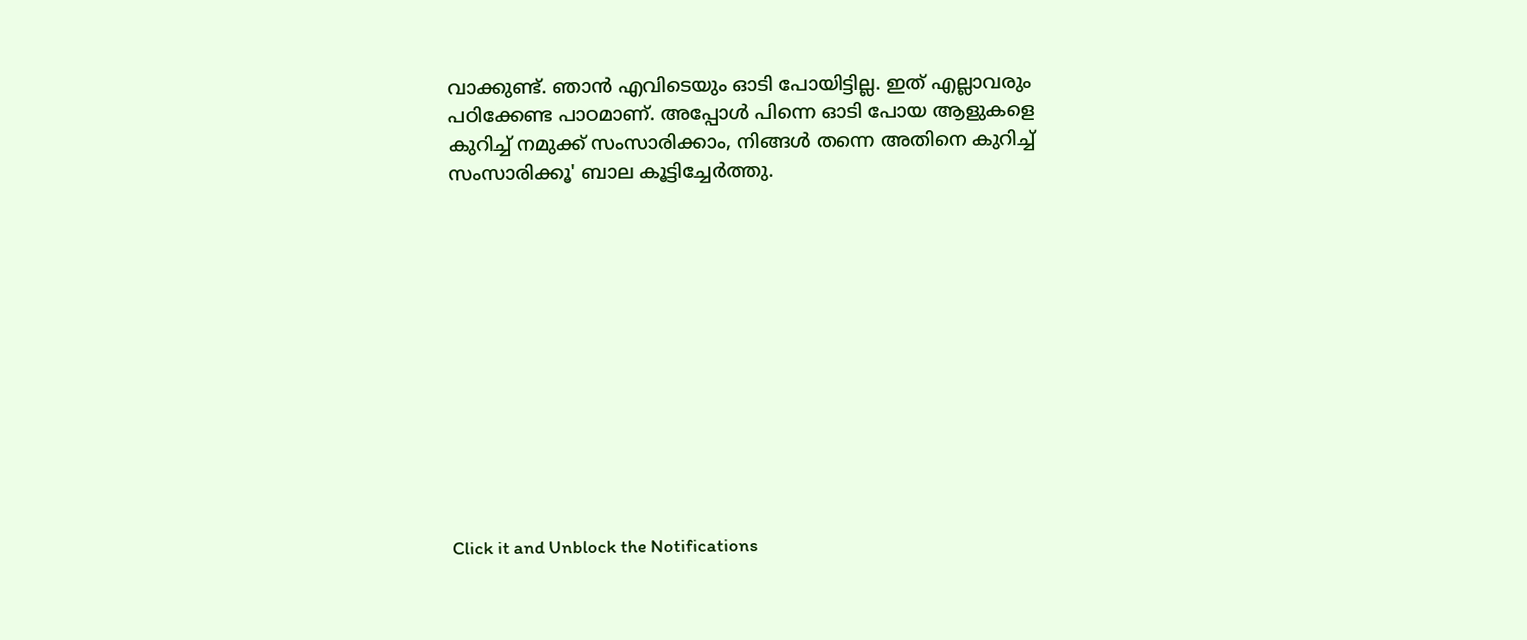വാക്കുണ്ട്. ഞാൻ എവിടെയും ഓടി പോയിട്ടില്ല. ഇത് എല്ലാവരും പഠിക്കേണ്ട പാഠമാണ്. അപ്പോൾ പിന്നെ ഓടി പോയ ആളുകളെ കുറിച്ച് നമുക്ക് സംസാരിക്കാം, നിങ്ങൾ തന്നെ അതിനെ കുറിച്ച് സംസാരിക്കൂ' ബാല കൂട്ടിച്ചേർത്തു.












Click it and Unblock the Notifications